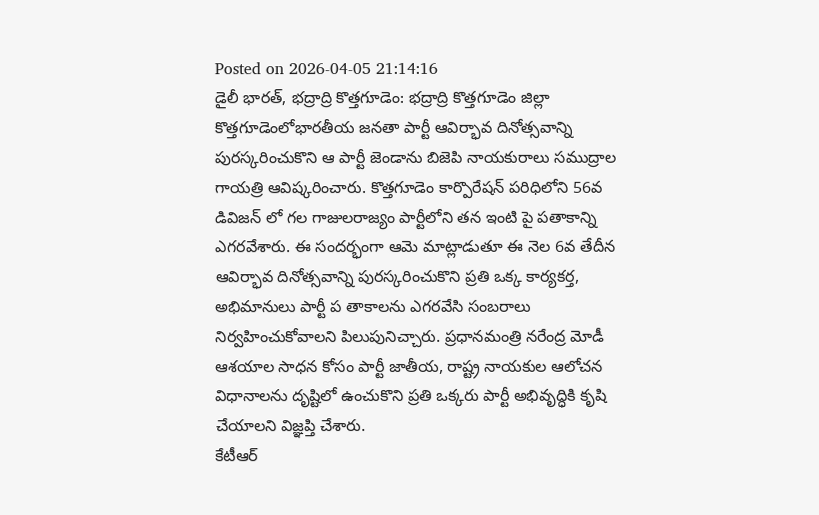Posted on 2026-04-05 21:14:16
డైలీ భారత్, భద్రాద్రి కొత్తగూడెం: భద్రాద్రి కొత్తగూడెం జిల్లా కొత్తగూడెంలోభారతీయ జనతా పార్టీ ఆవిర్భావ దినోత్సవాన్ని పురస్కరించుకొని ఆ పార్టీ జెండాను బిజెపి నాయకురాలు సముద్రాల గాయత్రి ఆవిష్కరించారు. కొత్తగూడెం కార్పొరేషన్ పరిధిలోని 56వ డివిజన్ లో గల గాజులరాజ్యం పార్టీలోని తన ఇంటి పై పతాకాన్ని ఎగరవేశారు. ఈ సందర్భంగా ఆమె మాట్లాడుతూ ఈ నెల 6వ తేదీన ఆవిర్భావ దినోత్సవాన్ని పురస్కరించుకొని ప్రతి ఒక్క కార్యకర్త, అభిమానులు పార్టీ ప తాకాలను ఎగరవేసి సంబరాలు నిర్వహించుకోవాలని పిలుపునిచ్చారు. ప్రధానమంత్రి నరేంద్ర మోడీ ఆశయాల సాధన కోసం పార్టీ జాతీయ, రాష్ట్ర నాయకుల ఆలోచన విధానాలను దృష్టిలో ఉంచుకొని ప్రతి ఒక్కరు పార్టీ అభివృద్ధికి కృషి చేయాలని విజ్ఞప్తి చేశారు.
కేటీఆర్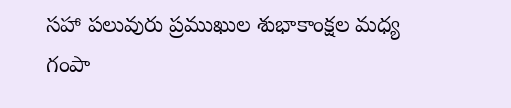సహా పలువురు ప్రముఖుల శుభాకాంక్షల మధ్య గంపా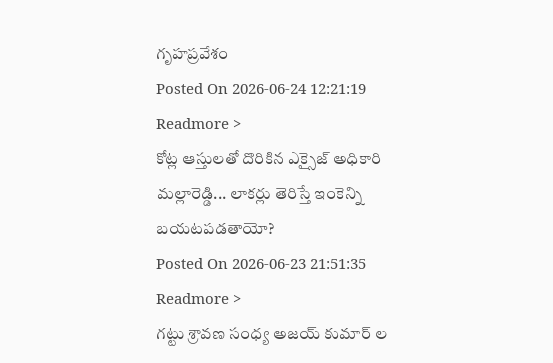గృహప్రవేశం
Posted On 2026-06-24 12:21:19
Readmore >
కోట్ల ఆస్తులతో దొరికిన ఎక్సైజ్ అధికారి మల్లారెడ్డి... లాకర్లు తెరిస్తే ఇంకెన్ని బయటపడతాయో?
Posted On 2026-06-23 21:51:35
Readmore >
గట్టు శ్రావణ సంధ్య అజయ్ కుమార్ ల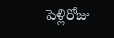పెళ్లిరోజు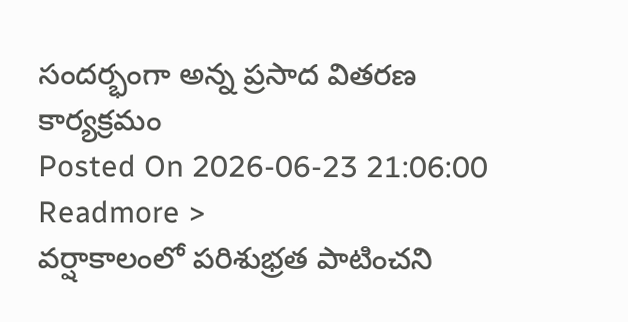సందర్భంగా అన్న ప్రసాద వితరణ కార్యక్రమం
Posted On 2026-06-23 21:06:00
Readmore >
వర్షాకాలంలో పరిశుభ్రత పాటించని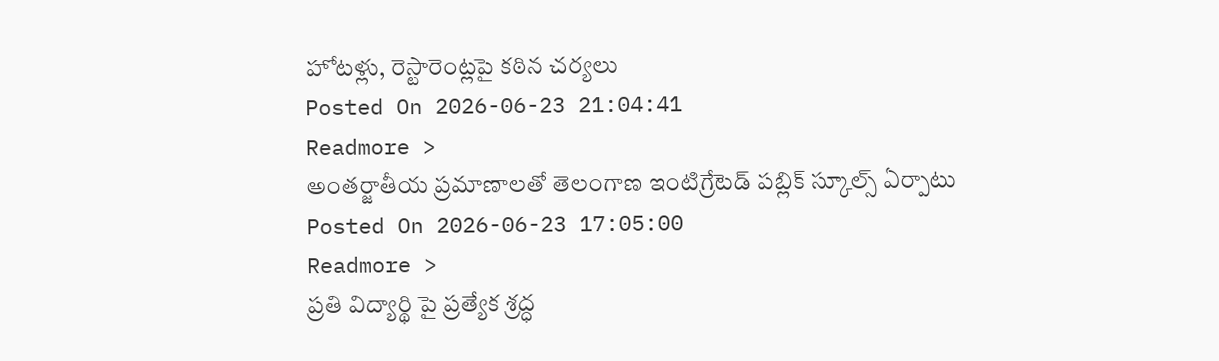హోటళ్లు, రెస్టారెంట్లపై కఠిన చర్యలు
Posted On 2026-06-23 21:04:41
Readmore >
అంతర్జాతీయ ప్రమాణాలతో తెలంగాణ ఇంటిగ్రేటెడ్ పబ్లిక్ స్కూల్స్ ఏర్పాటు
Posted On 2026-06-23 17:05:00
Readmore >
ప్రతి విద్యార్థి పై ప్రత్యేక శ్రద్ధ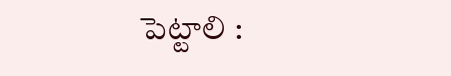పెట్టాలి :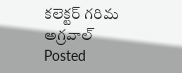కలెక్టర్ గరిమ అగ్రవాల్
Posted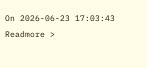On 2026-06-23 17:03:43
Readmore >